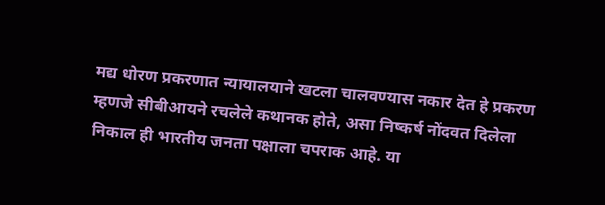मद्य धोरण प्रकरणात न्यायालयाने खटला चालवण्यास नकार देत हे प्रकरण म्हणजे सीबीआयने रचलेले कथानक होते, असा निष्कर्ष नोंदवत दिलेला निकाल ही भारतीय जनता पक्षाला चपराक आहे. या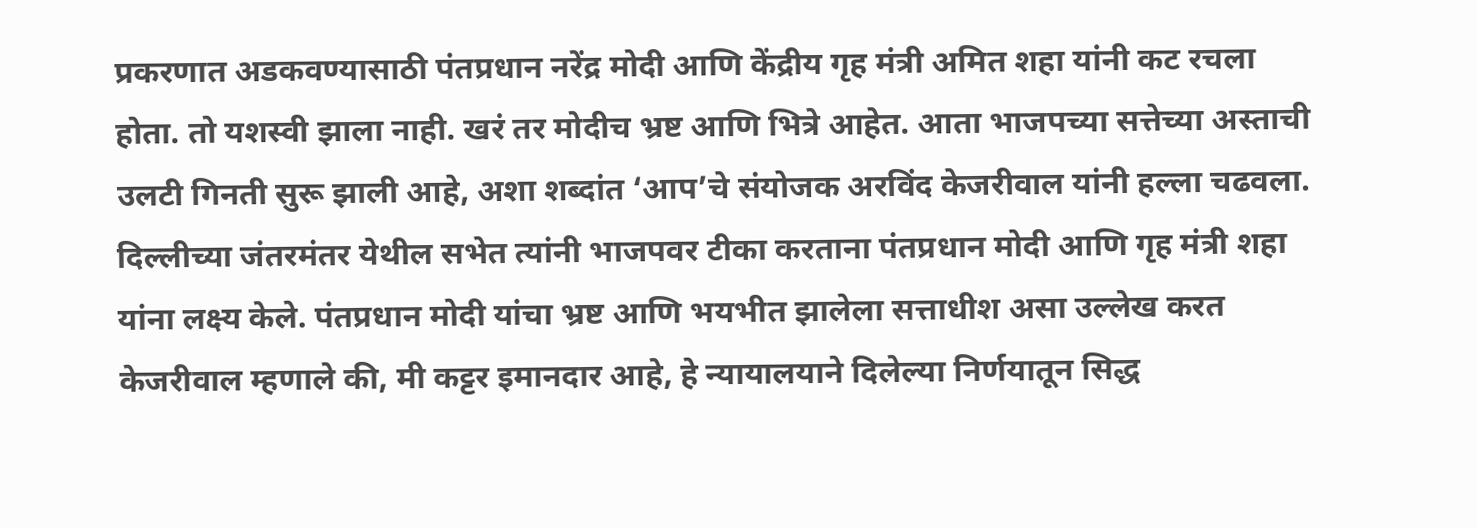प्रकरणात अडकवण्यासाठी पंतप्रधान नरेंद्र मोदी आणि केंद्रीय गृह मंत्री अमित शहा यांनी कट रचला होता. तो यशस्वी झाला नाही. खरं तर मोदीच भ्रष्ट आणि भित्रे आहेत. आता भाजपच्या सत्तेच्या अस्ताची उलटी गिनती सुरू झाली आहे, अशा शब्दांत ‘आप’चे संयोजक अरविंद केजरीवाल यांनी हल्ला चढवला.
दिल्लीच्या जंतरमंतर येथील सभेत त्यांनी भाजपवर टीका करताना पंतप्रधान मोदी आणि गृह मंत्री शहा यांना लक्ष्य केले. पंतप्रधान मोदी यांचा भ्रष्ट आणि भयभीत झालेला सत्ताधीश असा उल्लेख करत केजरीवाल म्हणाले की, मी कट्टर इमानदार आहे, हे न्यायालयाने दिलेल्या निर्णयातून सिद्ध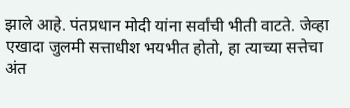झाले आहे. पंतप्रधान मोदी यांना सर्वांची भीती वाटते. जेव्हा एखादा जुलमी सत्ताधीश भयभीत होतो, हा त्याच्या सत्तेचा अंत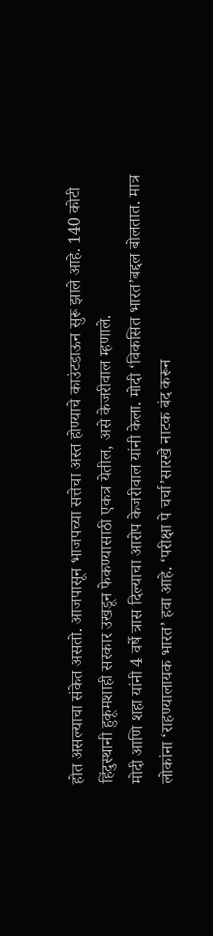होत असल्याचा संकेत असतो. आजपासून भाजपच्या सत्तेचा अस्त होण्याचे काउंटडाऊन सुरू झाले आहे. 140 कोटी हिंदुस्थानी हुकूमशाही सरकार उखडून फेकण्यासाठी एकत्र येतील, असे केजरीवाल म्हणाले.
मोदी आणि शहा यांनी 4 वर्षे त्रास दिल्याचा आरोप केजरीवाल यांनी केला. मोदी ‘विकसित भारत’बद्दल बोलतात. मात्र लोकांना ‘राहण्यालायक भारत’ हवा आहे. ‘परीक्षा पे चर्चा’सारखे नाटक बंद करून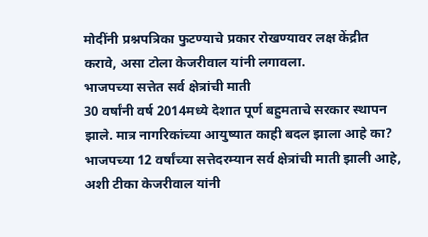मोदींनी प्रश्नपत्रिका फुटण्याचे प्रकार रोखण्यावर लक्ष केंद्रीत करावे, असा टोला केजरीवाल यांनी लगावला.
भाजपच्या सत्तेत सर्व क्षेत्रांची माती
30 वर्षांनी वर्ष 2014मध्ये देशात पूर्ण बहुमताचे सरकार स्थापन झाले. मात्र नागरिकांच्या आयुष्यात काही बदल झाला आहे का? भाजपच्या 12 वर्षांच्या सत्तेदरम्यान सर्व क्षेत्रांची माती झाली आहे, अशी टीका केजरीवाल यांनी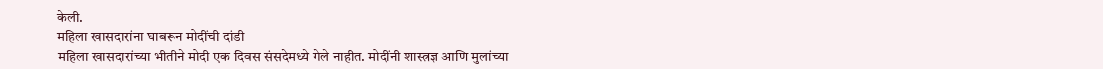केली.
महिला खासदारांना घाबरून मोदींची दांडी
महिला खासदारांच्या भीतीने मोदी एक दिवस संसदेमध्ये गेले नाहीत. मोदींनी शास्त्रज्ञ आणि मुलांच्या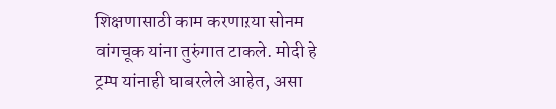शिक्षणासाठी काम करणाऱया सोनम वांगचूक यांना तुरुंगात टाकले. मोदी हे ट्रम्प यांनाही घाबरलेले आहेत, असा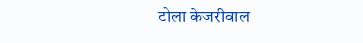टोला केजरीवाल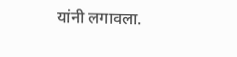यांनी लगावला.